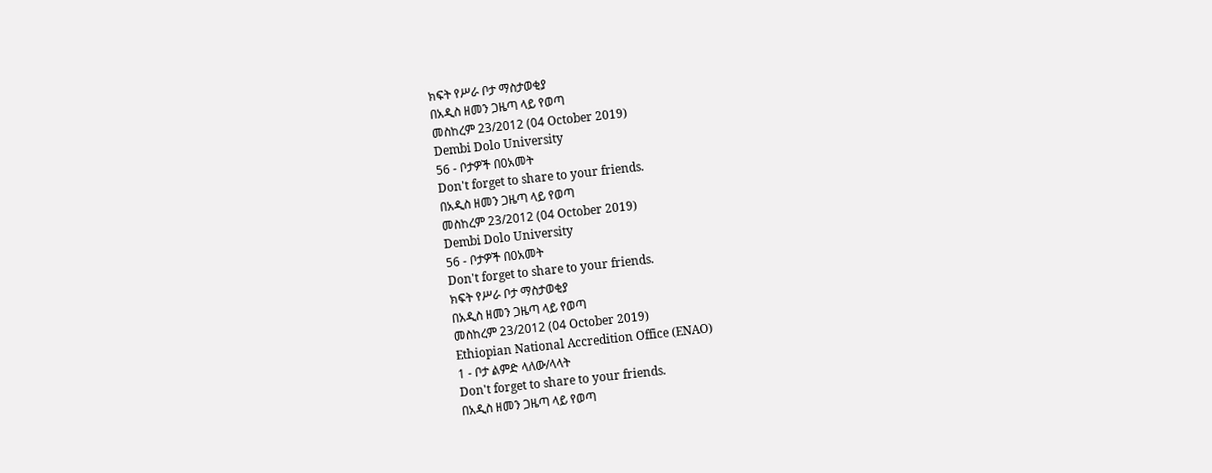ክፍት የሥራ ቦታ ማስታወቂያ
በአዲስ ዘመን ጋዜጣ ላይ የወጣ
መስከረም 23/2012 (04 October 2019)
Dembi Dolo University
56 - ቦታዎች በ0አመት
Don't forget to share to your friends.
በአዲስ ዘመን ጋዜጣ ላይ የወጣ
መስከረም 23/2012 (04 October 2019)
Dembi Dolo University
56 - ቦታዎች በ0አመት
Don't forget to share to your friends.
ክፍት የሥራ ቦታ ማስታወቂያ
በአዲስ ዘመን ጋዜጣ ላይ የወጣ
መስከረም 23/2012 (04 October 2019)
Ethiopian National Accredition Office (ENAO)
1 - ቦታ ልምድ ላለው/ላላት
Don't forget to share to your friends.
በአዲስ ዘመን ጋዜጣ ላይ የወጣ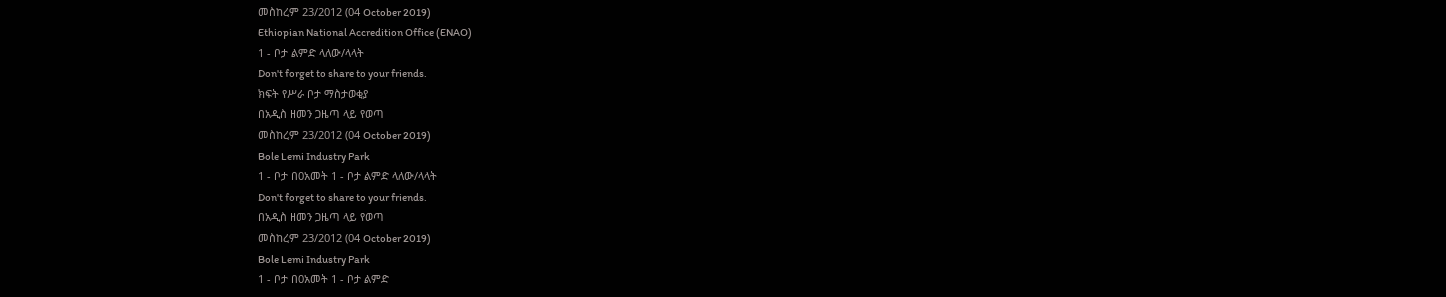መስከረም 23/2012 (04 October 2019)
Ethiopian National Accredition Office (ENAO)
1 - ቦታ ልምድ ላለው/ላላት
Don't forget to share to your friends.
ክፍት የሥራ ቦታ ማስታወቂያ
በአዲስ ዘመን ጋዜጣ ላይ የወጣ
መስከረም 23/2012 (04 October 2019)
Bole Lemi Industry Park
1 - ቦታ በ0አመት 1 - ቦታ ልምድ ላለው/ላላት
Don't forget to share to your friends.
በአዲስ ዘመን ጋዜጣ ላይ የወጣ
መስከረም 23/2012 (04 October 2019)
Bole Lemi Industry Park
1 - ቦታ በ0አመት 1 - ቦታ ልምድ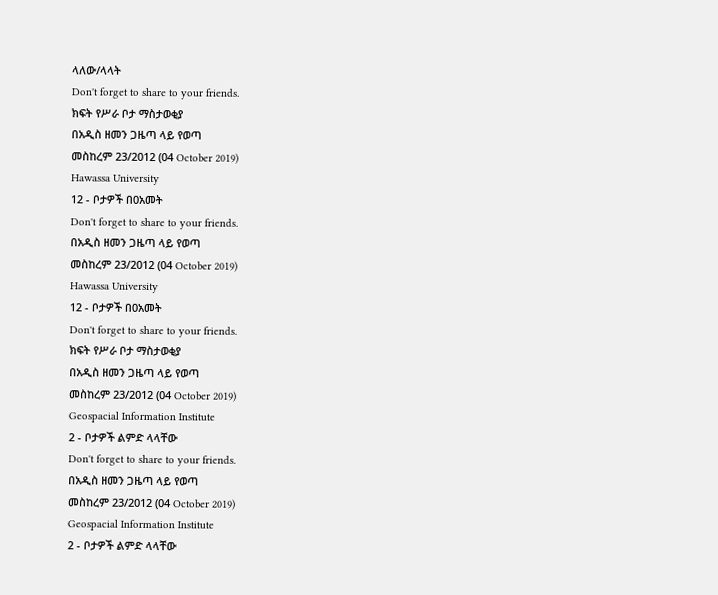ላለው/ላላት
Don't forget to share to your friends.
ክፍት የሥራ ቦታ ማስታወቂያ
በአዲስ ዘመን ጋዜጣ ላይ የወጣ
መስከረም 23/2012 (04 October 2019)
Hawassa University
12 - ቦታዎች በ0አመት
Don't forget to share to your friends.
በአዲስ ዘመን ጋዜጣ ላይ የወጣ
መስከረም 23/2012 (04 October 2019)
Hawassa University
12 - ቦታዎች በ0አመት
Don't forget to share to your friends.
ክፍት የሥራ ቦታ ማስታወቂያ
በአዲስ ዘመን ጋዜጣ ላይ የወጣ
መስከረም 23/2012 (04 October 2019)
Geospacial Information Institute
2 - ቦታዎች ልምድ ላላቸው
Don't forget to share to your friends.
በአዲስ ዘመን ጋዜጣ ላይ የወጣ
መስከረም 23/2012 (04 October 2019)
Geospacial Information Institute
2 - ቦታዎች ልምድ ላላቸው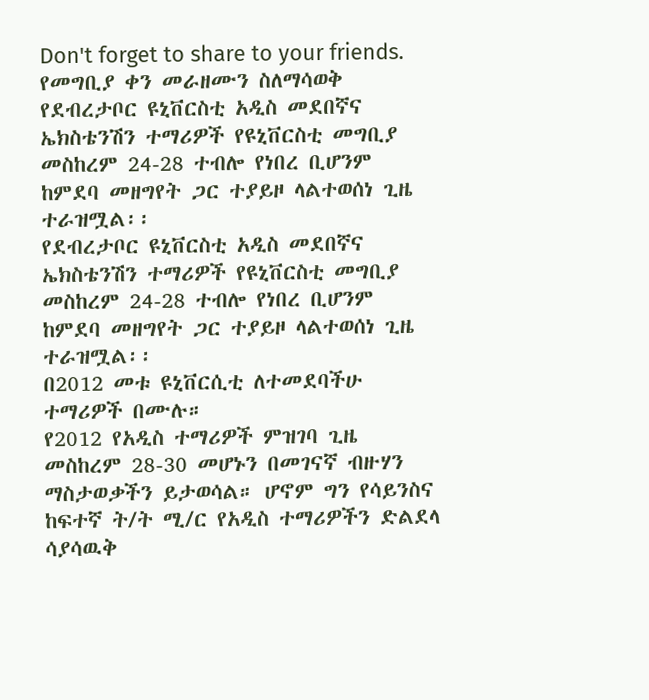Don't forget to share to your friends.
የመግቢያ ቀን መራዘሙን ስለማሳወቅ
የደብረታቦር ዩኒቨርስቲ አዲስ መደበኛና ኤክስቴንሽን ተማሪዎች የዩኒቨርስቲ መግቢያ መስከረም 24-28 ተብሎ የነበረ ቢሆንም ከምደባ መዘግየት ጋር ተያይዞ ላልተወሰነ ጊዜ ተራዝሟል፡፡
የደብረታቦር ዩኒቨርስቲ አዲስ መደበኛና ኤክስቴንሽን ተማሪዎች የዩኒቨርስቲ መግቢያ መስከረም 24-28 ተብሎ የነበረ ቢሆንም ከምደባ መዘግየት ጋር ተያይዞ ላልተወሰነ ጊዜ ተራዝሟል፡፡
በ2012 መቱ ዩኒቨርሲቲ ለተመደባችሁ ተማሪዎች በሙሉ።
የ2012 የአዲስ ተማሪዎች ምዝገባ ጊዜ መስከረም 28-30 መሆኑን በመገናኛ ብዙሃን ማስታወቃችን ይታወሳል። ሆኖም ግን የሳይንስና ከፍተኛ ት/ት ሚ/ር የአዲስ ተማሪዎችን ድልደላ ሳያሳዉቅ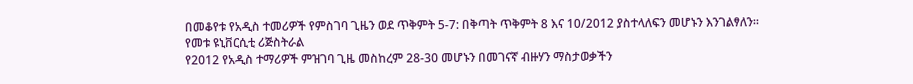በመቆየቱ የአዲስ ተመሪዎች የምስገባ ጊዜን ወደ ጥቅምት 5-7: በቅጣት ጥቅምት 8 እና 10/2012 ያስተላለፍን መሆኑን እንገልፃለን።
የመቱ ዩኒቨርሲቲ ሪጅስትራል
የ2012 የአዲስ ተማሪዎች ምዝገባ ጊዜ መስከረም 28-30 መሆኑን በመገናኛ ብዙሃን ማስታወቃችን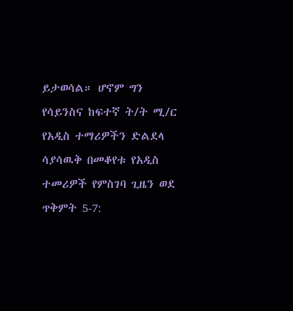ይታወሳል። ሆኖም ግን የሳይንስና ከፍተኛ ት/ት ሚ/ር የአዲስ ተማሪዎችን ድልደላ ሳያሳዉቅ በመቆየቱ የአዲስ ተመሪዎች የምስገባ ጊዜን ወደ ጥቅምት 5-7: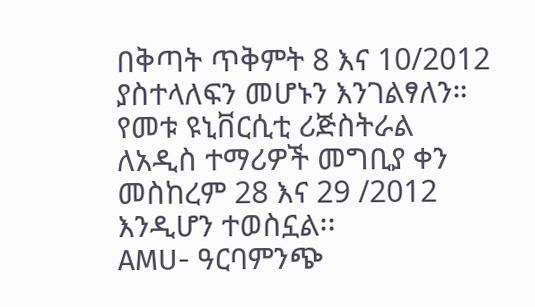በቅጣት ጥቅምት 8 እና 10/2012 ያስተላለፍን መሆኑን እንገልፃለን።
የመቱ ዩኒቨርሲቲ ሪጅስትራል
ለአዲስ ተማሪዎች መግቢያ ቀን መስከረም 28 እና 29 /2012 እንዲሆን ተወስኗል፡፡
AMU- ዓርባምንጭ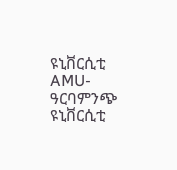ዩኒቨርሲቲ
AMU- ዓርባምንጭ ዩኒቨርሲቲ